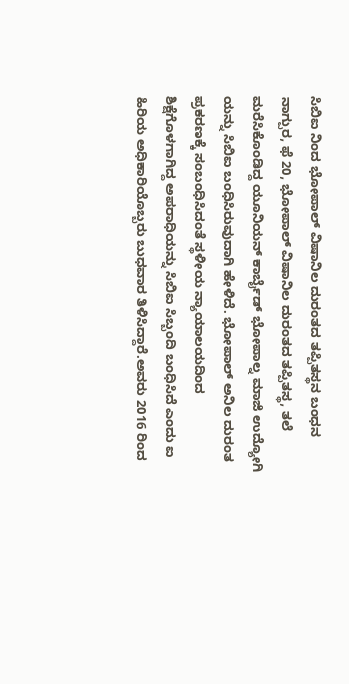ಸಿಬಿಐ ನಿಂದ ಭೋಪಾಲ್ ವಿಷಾನಿಲ ದುರಂತದ ತಪ್ಪಿತಸ್ಥನ ಬಂಧನ
ನಾಗ್ಪುರ, ಫೆ 20, ಭೋಪಾಲ್ ವಿಷಾನಿಲ ದುರಂತದ ತಪ್ಪಿತಸ್ಥ, ತಲೆ ಮರೆಸಿಕೊಂಡಿದ್ದ ಯೂನಿಯನ್ ಕಾರ್ಬೈಡ್ ಭೋಪಾಲ್ನ ಮಾಜಿ ಉದ್ಯೋಗಿ ಯನ್ನು ಸಿಬಿಐ ಬಂಧಿಸಿರುವುದಾಗಿ ಹೇಳಿದೆ. ಭೋಪಾಲ್ ಅನಿಲ ದುರಂತ ಪ್ರಕರಣಕ್ಕೆ ಸಂಬಂಧಿಸಿದಂತೆ ಸ್ಥಳೀಯ ನ್ಯಾಯಾಲಯದಿಂದ ಶಿಕ್ಷೆಗೊಳಗಾಗಿದ್ದ ಅಪರಾಧಿಯನ್ನು ಸಿಬಿಐ ಸಿಬ್ಬಂದಿ ಬಂಧಿಸಿದೆ ಎಂದು ಐ ಹಿರಿಯ ಅಧಿಕಾರಿಯೊಬ್ಬರು ಬುಧವಾರ ತಿಳಿಸಿದ್ದಾರೆ.ಅವರು 2016 ರಿಂದ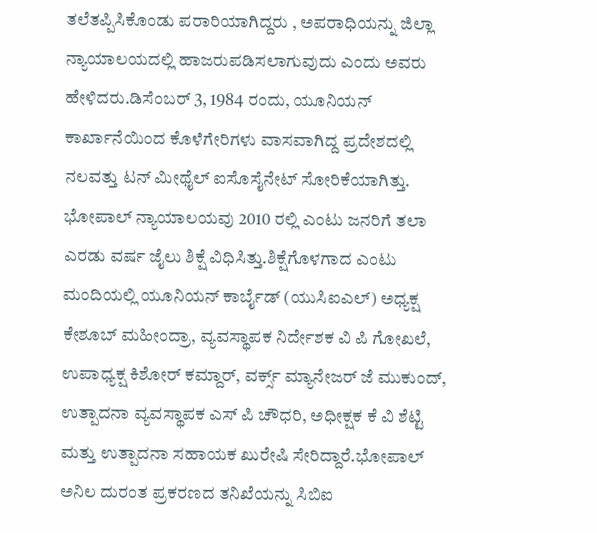ತಲೆತಪ್ಪಿಸಿಕೊಂಡು ಪರಾರಿಯಾಗಿದ್ದರು , ಅಪರಾಧಿಯನ್ನು ಜಿಲ್ಲಾ ನ್ಯಾಯಾಲಯದಲ್ಲಿ ಹಾಜರುಪಡಿಸಲಾಗುವುದು ಎಂದು ಅವರು ಹೇಳಿದರು.ಡಿಸೆಂಬರ್ 3, 1984 ರಂದು, ಯೂನಿಯನ್ ಕಾರ್ಖಾನೆಯಿಂದ ಕೊಳೆಗೇರಿಗಳು ವಾಸವಾಗಿದ್ದ ಪ್ರದೇಶದಲ್ಲಿ ನಲವತ್ತು ಟನ್ ಮೀಥೈಲ್ ಐಸೊಸೈನೇಟ್ ಸೋರಿಕೆಯಾಗಿತ್ತು.
ಭೋಪಾಲ್ ನ್ಯಾಯಾಲಯವು 2010 ರಲ್ಲಿ ಎಂಟು ಜನರಿಗೆ ತಲಾ ಎರಡು ವರ್ಷ ಜೈಲು ಶಿಕ್ಷೆ ವಿಧಿಸಿತ್ತು.ಶಿಕ್ಷೆಗೊಳಗಾದ ಎಂಟು ಮಂದಿಯಲ್ಲಿ ಯೂನಿಯನ್ ಕಾರ್ಬೈಡ್ (ಯುಸಿಐಎಲ್) ಅಧ್ಯಕ್ಷ ಕೇಶೂಬ್ ಮಹೀಂದ್ರಾ, ವ್ಯವಸ್ಥಾಪಕ ನಿರ್ದೇಶಕ ವಿ ಪಿ ಗೋಖಲೆ, ಉಪಾಧ್ಯಕ್ಷ ಕಿಶೋರ್ ಕಮ್ದಾರ್, ವರ್ಕ್ಸ್ ಮ್ಯಾನೇಜರ್ ಜೆ ಮುಕುಂದ್, ಉತ್ಪಾದನಾ ವ್ಯವಸ್ಥಾಪಕ ಎಸ್ ಪಿ ಚೌಧರಿ, ಅಧೀಕ್ಷಕ ಕೆ ವಿ ಶೆಟ್ಟಿ ಮತ್ತು ಉತ್ಪಾದನಾ ಸಹಾಯಕ ಖುರೇಷಿ ಸೇರಿದ್ದಾರೆ.ಭೋಪಾಲ್ ಅನಿಲ ದುರಂತ ಪ್ರಕರಣದ ತನಿಖೆಯನ್ನು ಸಿಬಿಐ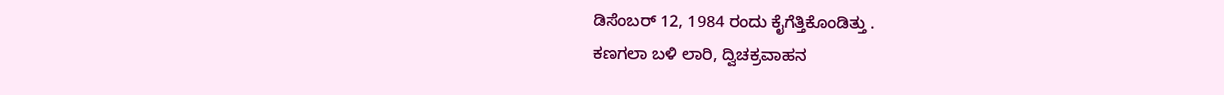ಡಿಸೆಂಬರ್ 12, 1984 ರಂದು ಕೈಗೆತ್ತಿಕೊಂಡಿತ್ತು .
ಕಣಗಲಾ ಬಳಿ ಲಾರಿ, ದ್ವಿಚಕ್ರವಾಹನ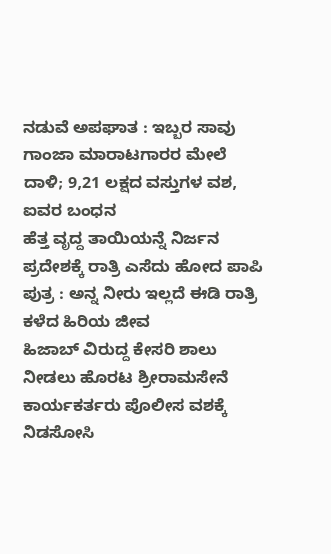ನಡುವೆ ಅಪಘಾತ : ಇಬ್ಬರ ಸಾವು
ಗಾಂಜಾ ಮಾರಾಟಗಾರರ ಮೇಲೆ ದಾಳಿ; 9,21 ಲಕ್ಷದ ವಸ್ತುಗಳ ವಶ, ಐವರ ಬಂಧನ
ಹೆತ್ತ ವೃದ್ದ ತಾಯಿಯನ್ನೆ ನಿರ್ಜನ ಪ್ರದೇಶಕ್ಕೆ ರಾತ್ರಿ ಎಸೆದು ಹೋದ ಪಾಪಿ ಪುತ್ರ : ಅನ್ನ ನೀರು ಇಲ್ಲದೆ ಈಡಿ ರಾತ್ರಿ ಕಳೆದ ಹಿರಿಯ ಜೀವ
ಹಿಜಾಬ್ ವಿರುದ್ದ ಕೇಸರಿ ಶಾಲು ನೀಡಲು ಹೊರಟ ಶ್ರೀರಾಮಸೇನೆ ಕಾರ್ಯಕರ್ತರು ಪೊಲೀಸ ವಶಕ್ಕೆ
ನಿಡಸೋಸಿ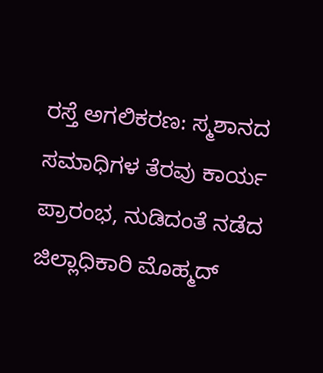ರಸ್ತೆ ಅಗಲಿಕರಣ: ಸ್ಮಶಾನದ ಸಮಾಧಿಗಳ ತೆರವು ಕಾರ್ಯ ಪ್ರಾರಂಭ, ನುಡಿದಂತೆ ನಡೆದ ಜಿಲ್ಲಾಧಿಕಾರಿ ಮೊಹ್ಮದ್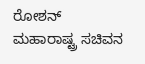ರೋಶನ್
ಮಹಾರಾಷ್ಟ್ರ ಸಚಿವನ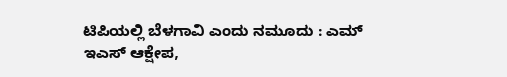ಟಿಪಿಯಲ್ಲಿ ಬೆಳಗಾವಿ ಎಂದು ನಮೂದು : ಎಮ್ ಇಎಸ್ ಆಕ್ಷೇಪ,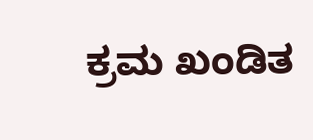ಕ್ರಮ ಖಂಡಿತ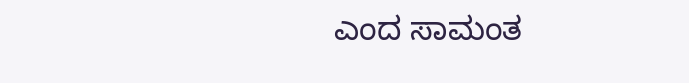ಎಂದ ಸಾಮಂತ